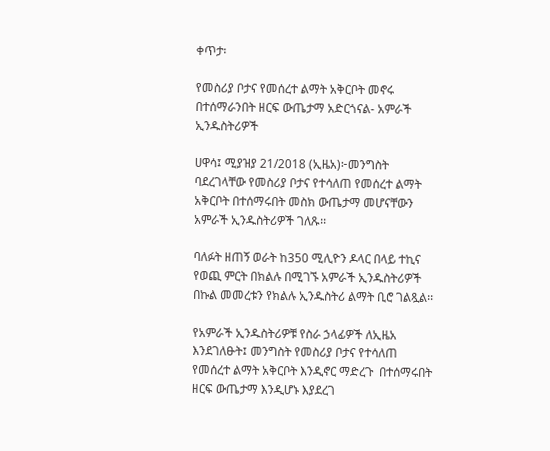ቀጥታ፡

የመስሪያ ቦታና የመሰረተ ልማት አቅርቦት መኖሩ በተሰማራንበት ዘርፍ ውጤታማ አድርጎናል- አምራች ኢንዱስትሪዎች

ሀዋሳ፤ ሚያዝያ 21/2018 (ኢዜአ)፦መንግስት ባደረገላቸው የመስሪያ ቦታና የተሳለጠ የመሰረተ ልማት አቅርቦት በተሰማሩበት መስክ ውጤታማ መሆናቸውን አምራች ኢንዱስትሪዎች ገለጹ፡፡

ባለፉት ዘጠኝ ወራት ከ350 ሚሊዮን ዶላር በላይ ተኪና የወጪ ምርት በክልሉ በሚገኙ አምራች ኢንዱስትሪዎች በኩል መመረቱን የክልሉ ኢንዱስትሪ ልማት ቢሮ ገልጿል፡፡

የአምራች ኢንዱስትሪዎቹ የስራ ኃላፊዎች ለኢዜአ እንደገለፁት፤ መንግስት የመስሪያ ቦታና የተሳለጠ የመሰረተ ልማት አቅርቦት እንዲኖር ማድረጉ  በተሰማሩበት ዘርፍ ውጤታማ እንዲሆኑ እያደረገ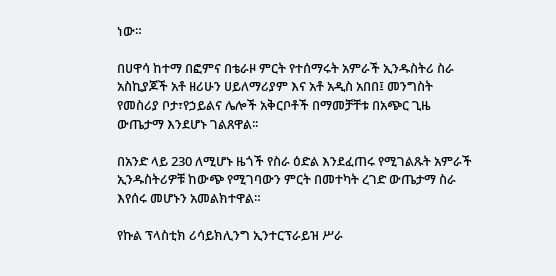ነው።

በሀዋሳ ከተማ በፎምና በቴራዞ ምርት የተሰማሩት አምራች ኢንዱስትሪ ስራ አስኪያጆች አቶ ዘሪሁን ሀይለማሪያም እና አቶ አዲስ አበበ፤ መንግስት የመስሪያ ቦታ፣የኃይልና ሌሎች አቅርቦቶች በማመቻቸቱ በአጭር ጊዜ ውጤታማ እንደሆኑ ገልጸዋል፡፡

በአንድ ላይ 230 ለሚሆኑ ዜጎች የስራ ዕድል እንደፈጠሩ የሚገልጹት አምራች ኢንዱስትሪዎቹ ከውጭ የሚገባውን ምርት በመተካት ረገድ ውጤታማ ስራ እየሰሩ መሆኑን አመልክተዋል።

የኩል ፕላስቲክ ሪሳይክሊንግ ኢንተርፕራይዝ ሥራ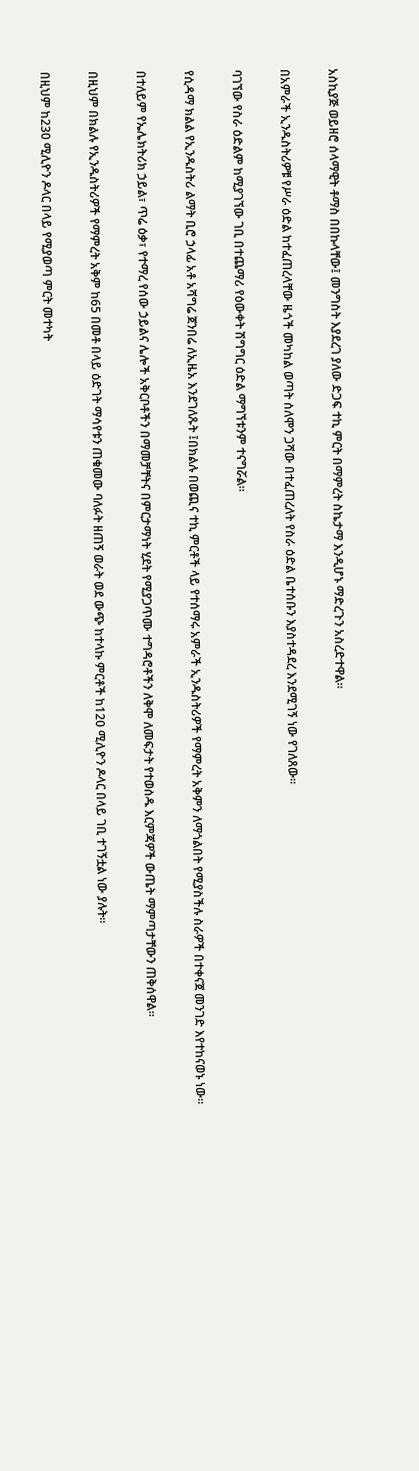አስኪያጅ ወይዘሮ ሰላማዊት ቶማስ በበኩላቸው፤ መንግስት እያደረገ ያለው ድጋፍ ተኪ ምርት በማምረት ስኬታማ እንዲሆኑ ማድረጉን አስረድተዋል፡፡

በአምራች ኢንዱስትሪዎቹ የሥራ ዕድል ከተፈጠረላቸው ዜጎች መካከል ወጣት ሰለሞን ጋሻው በተፈጠረለት የስራ ዕድል ቤተሰቡን እያስተዳደረ እንደሚገኝ ነው የገለጸው።

ባገኘው የስራ ዕድልም ከሚያገኘው ገቢ በተጨማሪ የዕውቀት ሽግግር ዕድል ማግኘቱንም ተናግሯል።

የሲዳማ ክልል የኢንዱስትሪ ልማት ቢሮ ኃላፊ አቶ አሻግሬ ጀንበሬ ለኢዜአ እንደገለጹት ፤በክልሉ በወጪና ተኪ ምርቶች ላይ የተሰማሩ አምራች ኢንዱስትሪዎች የማምረት አቅምን ለማጎልበት የሚያስችሉ ስራዎች በተቀናጀ መንገድ እየተከናወኑ ነው፡፡

በተለይም የኤሌክትሪክ ኃይል፣ ጥሬ ዕቃ፣ የተማረ የሰው ኃይልና ሌሎች አቅርቦቶችን በማመቻቸትና በምርታማነት ሂደት የሚያጋጥሙ ተግዳሮቶችን ለቅሞ ለመፍታት የተወሰዱ እርምጃዎች ውጤት ማምጣታቸውን ጠቅሰዋል፡፡

በዚህም በክልሉ የኢንዱስትሪዎች የማምረት አቅም ከ65 በመቶ በላይ ዕድገት ማሳየቱን ጠቁመው ባለፉት ዘጠኝ ወራት ወደ ውጭ ከተላኩ ምርቶች ከ120 ሚሊዮን ዶላር በላይ ገቢ ተገኝቷል ነው ያሉት።

በዚህም ከ230 ሚሊዮን ዶላር በላይ የሚያወጣ ምርት መተካት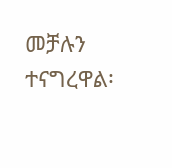መቻሉን ተናግረዋል፡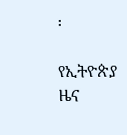፡

የኢትዮጵያ ዜና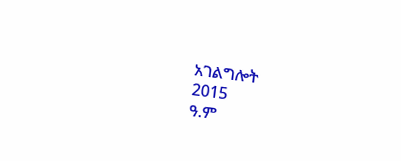አገልግሎት
2015
ዓ.ም